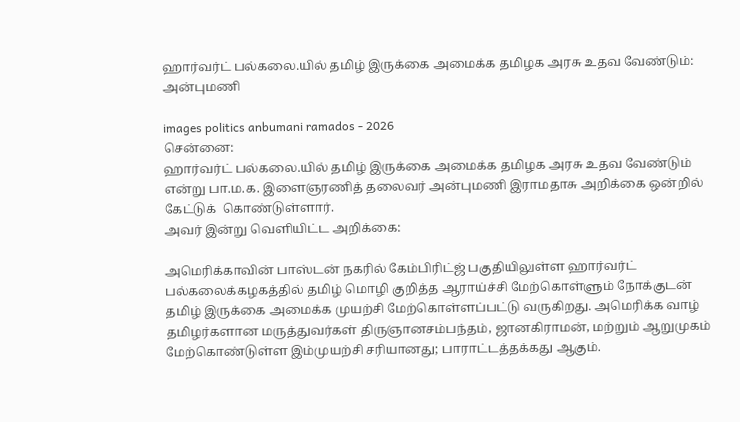ஹார்வர்ட் பல்கலை.யில் தமிழ் இருக்கை அமைக்க தமிழக அரசு உதவ வேண்டும்: அன்புமணி

images politics anbumani ramados - 2026
சென்னை:
ஹார்வர்ட் பல்கலை.யில் தமிழ் இருக்கை அமைக்க தமிழக அரசு உதவ வேண்டும் என்று பா.ம.க. இளைஞரணித் தலைவர் அன்புமணி இராமதாசு அறிக்கை ஒன்றில் கேட்டுக்  கொண்டுள்ளார்.
அவர் இன்று வெளியிட்ட அறிக்கை:

அமெரிக்காவின் பாஸ்டன் நகரில் கேம்பிரிட்ஜ் பகுதியிலுள்ள ஹார்வர்ட் பல்கலைக்கழகத்தில் தமிழ் மொழி குறித்த ஆராய்ச்சி மேற்கொள்ளும் நோக்குடன் தமிழ் இருக்கை அமைக்க முயற்சி மேற்கொள்ளப்பட்டு வருகிறது. அமெரிக்க வாழ் தமிழர்களான மருத்துவர்கள் திருஞானசம்பந்தம், ஜானகிராமன், மற்றும் ஆறுமுகம் மேற்கொண்டுள்ள இம்முயற்சி சரியானது; பாராட்டத்தக்கது ஆகும்.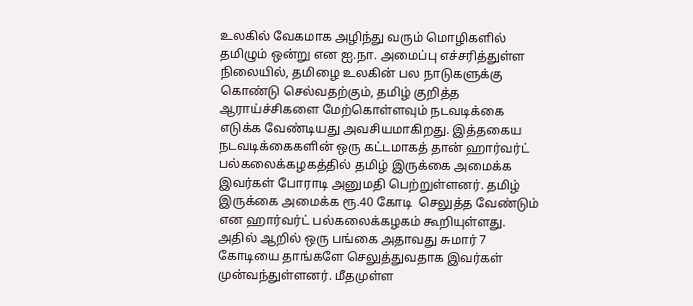உலகில் வேகமாக அழிந்து வரும் மொழிகளில் தமிழும் ஒன்று என ஐ.நா. அமைப்பு எச்சரித்துள்ள நிலையில், தமிழை உலகின் பல நாடுகளுக்கு கொண்டு செல்வதற்கும், தமிழ் குறித்த ஆராய்ச்சிகளை மேற்கொள்ளவும் நடவடிக்கை எடுக்க வேண்டியது அவசியமாகிறது. இத்தகைய நடவடிக்கைகளின் ஒரு கட்டமாகத் தான் ஹார்வர்ட் பல்கலைக்கழகத்தில் தமிழ் இருக்கை அமைக்க இவர்கள் போராடி அனுமதி பெற்றுள்ளனர். தமிழ் இருக்கை அமைக்க ரூ.40 கோடி  செலுத்த வேண்டும் என ஹார்வர்ட் பல்கலைக்கழகம் கூறியுள்ளது. அதில் ஆறில் ஒரு பங்கை அதாவது சுமார் 7 கோடியை தாங்களே செலுத்துவதாக இவர்கள் முன்வந்துள்ளனர். மீதமுள்ள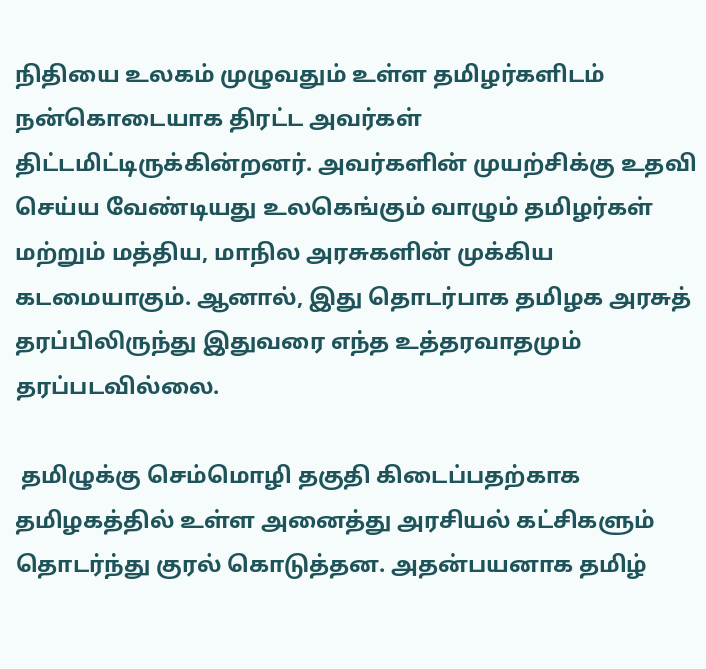நிதியை உலகம் முழுவதும் உள்ள தமிழர்களிடம் நன்கொடையாக திரட்ட அவர்கள் திட்டமிட்டிருக்கின்றனர். அவர்களின் முயற்சிக்கு உதவி செய்ய வேண்டியது உலகெங்கும் வாழும் தமிழர்கள் மற்றும் மத்திய, மாநில அரசுகளின் முக்கிய  கடமையாகும். ஆனால், இது தொடர்பாக தமிழக அரசுத் தரப்பிலிருந்து இதுவரை எந்த உத்தரவாதமும் தரப்படவில்லை.

 தமிழுக்கு செம்மொழி தகுதி கிடைப்பதற்காக தமிழகத்தில் உள்ள அனைத்து அரசியல் கட்சிகளும்  தொடர்ந்து குரல் கொடுத்தன. அதன்பயனாக தமிழ்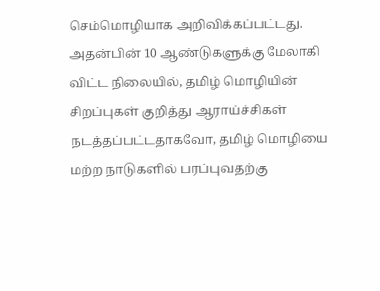செம்மொழியாக அறிவிக்கப்பட்டது. அதன்பின் 10 ஆண்டுகளுக்கு மேலாகி விட்ட நிலையில், தமிழ் மொழியின் சிறப்புகள் குறித்து ஆராய்ச்சிகள் நடத்தப்பட்டதாகவோ, தமிழ் மொழியை மற்ற நாடுகளில் பரப்புவதற்கு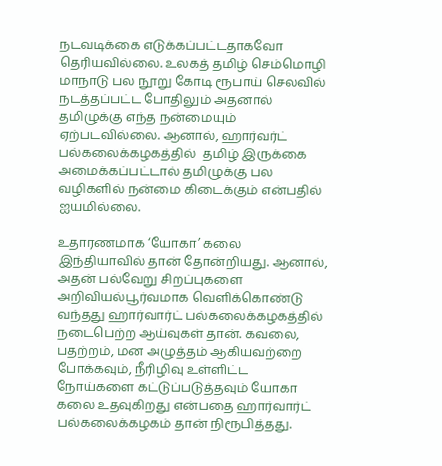நடவடிக்கை எடுக்கப்பட்டதாகவோ தெரியவில்லை. உலகத் தமிழ் செம்மொழி மாநாடு பல நூறு கோடி ரூபாய் செலவில் நடத்தப்பட்ட போதிலும் அதனால் தமிழுக்கு எந்த நன்மையும் ஏற்படவில்லை. ஆனால், ஹார்வர்ட் பல்கலைக்கழகத்தில்  தமிழ் இருக்கை அமைக்கப்பட்டால் தமிழுக்கு பல வழிகளில் நன்மை கிடைக்கும் என்பதில் ஐயமில்லை.

உதாரணமாக ‘யோகா’ கலை இந்தியாவில் தான் தோன்றியது. ஆனால், அதன் பல்வேறு சிறப்புகளை அறிவியல்பூர்வமாக வெளிக்கொண்டு வந்தது ஹார்வார்ட் பல்கலைக்கழகத்தில் நடைபெற்ற ஆய்வுகள் தான். கவலை, பதற்றம், மன அழுத்தம் ஆகியவற்றை போக்கவும், நீரிழிவு உள்ளிட்ட நோய்களை கட்டுப்படுத்தவும் யோகா கலை உதவுகிறது என்பதை ஹார்வார்ட் பல்கலைக்கழகம் தான் நிரூபித்தது.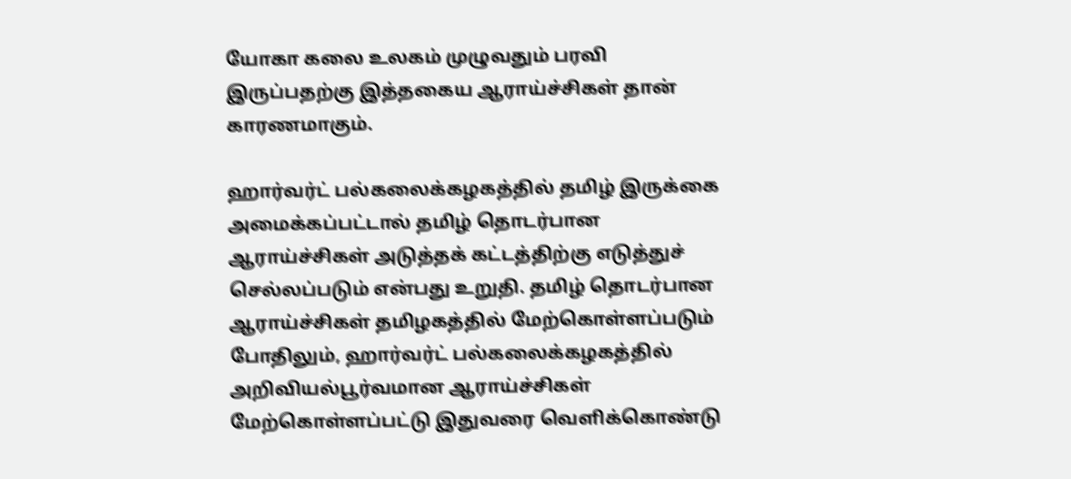யோகா கலை உலகம் முழுவதும் பரவி இருப்பதற்கு இத்தகைய ஆராய்ச்சிகள் தான் காரணமாகும்.

ஹார்வர்ட் பல்கலைக்கழகத்தில் தமிழ் இருக்கை அமைக்கப்பட்டால் தமிழ் தொடர்பான ஆராய்ச்சிகள் அடுத்தக் கட்டத்திற்கு எடுத்துச் செல்லப்படும் என்பது உறுதி. தமிழ் தொடர்பான ஆராய்ச்சிகள் தமிழகத்தில் மேற்கொள்ளப்படும் போதிலும், ஹார்வர்ட் பல்கலைக்கழகத்தில் அறிவியல்பூர்வமான ஆராய்ச்சிகள் மேற்கொள்ளப்பட்டு இதுவரை வெளிக்கொண்டு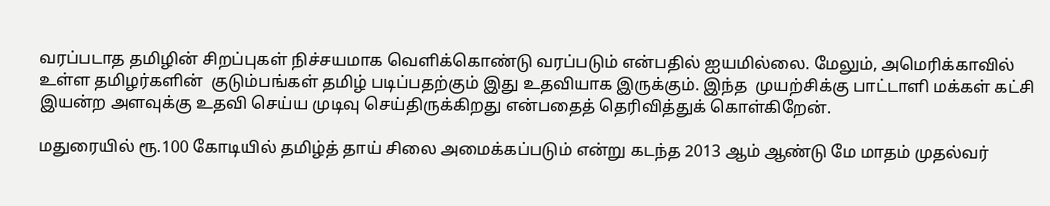வரப்படாத தமிழின் சிறப்புகள் நிச்சயமாக வெளிக்கொண்டு வரப்படும் என்பதில் ஐயமில்லை. மேலும், அமெரிக்காவில் உள்ள தமிழர்களின்  குடும்பங்கள் தமிழ் படிப்பதற்கும் இது உதவியாக இருக்கும். இந்த  முயற்சிக்கு பாட்டாளி மக்கள் கட்சி  இயன்ற அளவுக்கு உதவி செய்ய முடிவு செய்திருக்கிறது என்பதைத் தெரிவித்துக் கொள்கிறேன்.

மதுரையில் ரூ.100 கோடியில் தமிழ்த் தாய் சிலை அமைக்கப்படும் என்று கடந்த 2013 ஆம் ஆண்டு மே மாதம் முதல்வர்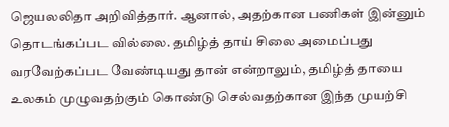ஜெயலலிதா அறிவித்தார். ஆனால், அதற்கான பணிகள் இன்னும் தொடங்கப்பட வில்லை. தமிழ்த் தாய் சிலை அமைப்பது வரவேற்கப்பட வேண்டியது தான் என்றாலும், தமிழ்த் தாயை உலகம் முழுவதற்கும் கொண்டு செல்வதற்கான இந்த முயற்சி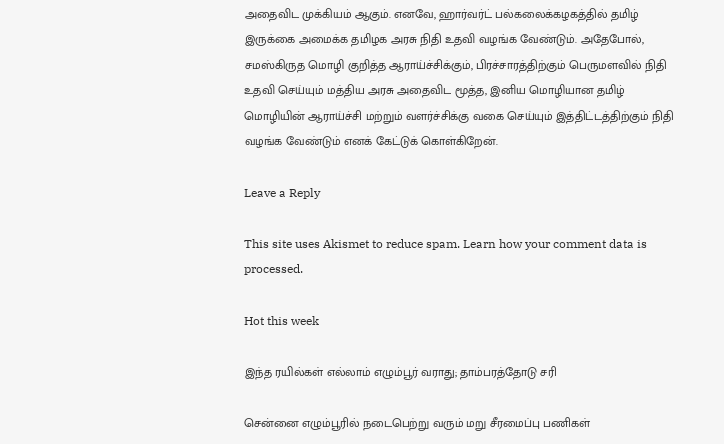அதைவிட முக்கியம் ஆகும். எனவே, ஹார்வர்ட் பல்கலைக்கழகத்தில் தமிழ் இருக்கை அமைக்க தமிழக அரசு நிதி உதவி வழங்க வேண்டும். அதேபோல், சமஸ்கிருத மொழி குறித்த ஆராய்ச்சிக்கும், பிரச்சாரத்திற்கும் பெருமளவில் நிதி உதவி செய்யும் மத்திய அரசு அதைவிட மூத்த, இனிய மொழியான தமிழ் மொழியின் ஆராய்ச்சி மற்றும் வளர்ச்சிக்கு வகை செய்யும் இத்திட்டத்திற்கும் நிதி  வழங்க வேண்டும் எனக் கேட்டுக் கொள்கிறேன்.

Leave a Reply

This site uses Akismet to reduce spam. Learn how your comment data is processed.

Hot this week

இந்த ரயில்கள் எல்லாம் எழும்பூர் வராது; தாம்பரத்தோடு சரி

சென்னை எழும்பூரில் நடைபெற்று வரும் மறு சீரமைப்பு பணிகள்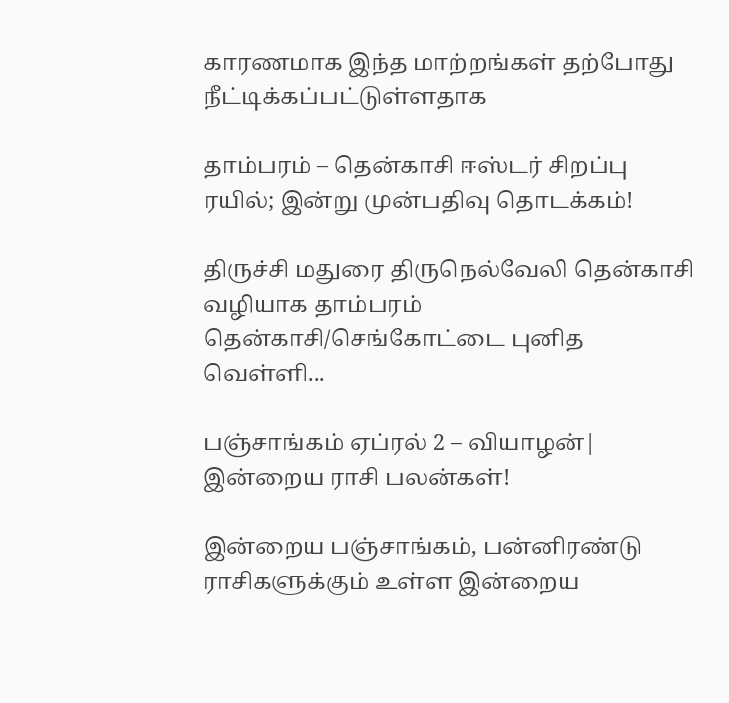காரணமாக இந்த மாற்றங்கள் தற்போது நீட்டிக்கப்பட்டுள்ளதாக‌

தாம்பரம் – தென்காசி ஈஸ்டர் சிறப்பு ரயில்; இன்று முன்பதிவு தொடக்கம்!

திருச்சி மதுரை திருநெல்வேலி தென்காசி வழியாக தாம்பரம் தென்காசி/செங்கோட்டை புனித வெள்ளி...

பஞ்சாங்கம் ஏப்ரல் 2 – வியாழன்| இன்றைய ராசி பலன்கள்!

இன்றைய பஞ்சாங்கம், பன்னிரண்டு ராசிகளுக்கும் உள்ள இன்றைய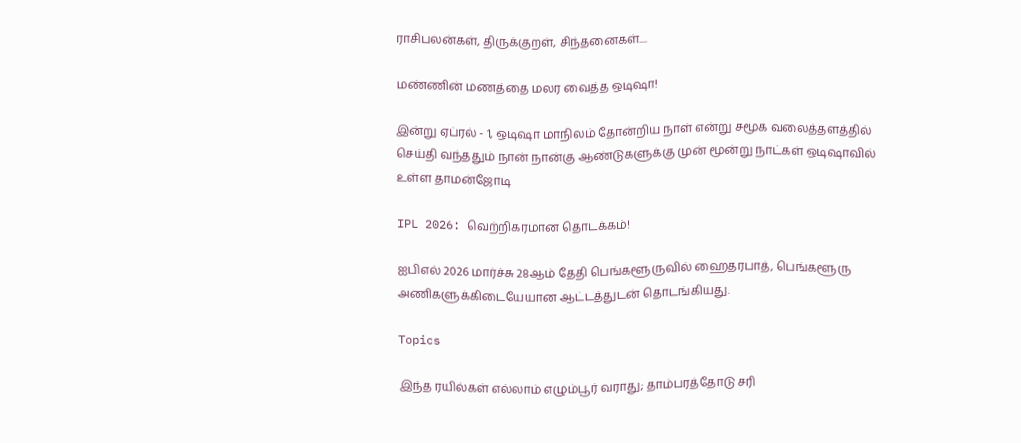ராசிபலன்கள், திருக்குறள், சிந்தனைகள்....

மண்ணின் மணத்தை மலர வைத்த ஒடிஷா!

இன்று ஏப்ரல் - 1, ஒடிஷா மாநிலம் தோன்றிய நாள் என்று சமூக வலைத்தளத்தில் செய்தி வந்ததும் நான் நான்கு ஆண்டுகளுக்கு முன் மூன்று நாட்கள் ஒடிஷாவில் உள்ள தாமன்ஜோடி

IPL 2026: வெற்றிகரமான தொடக்கம்!

ஐபிஎல் 2026 மார்ச்சு 28ஆம் தேதி பெங்களூருவில் ஹைதரபாத், பெங்களூரு அணிகளுக்கிடையேயான ஆட்டத்துடன் தொடங்கியது.

Topics

இந்த ரயில்கள் எல்லாம் எழும்பூர் வராது; தாம்பரத்தோடு சரி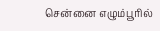சென்னை எழும்பூரில்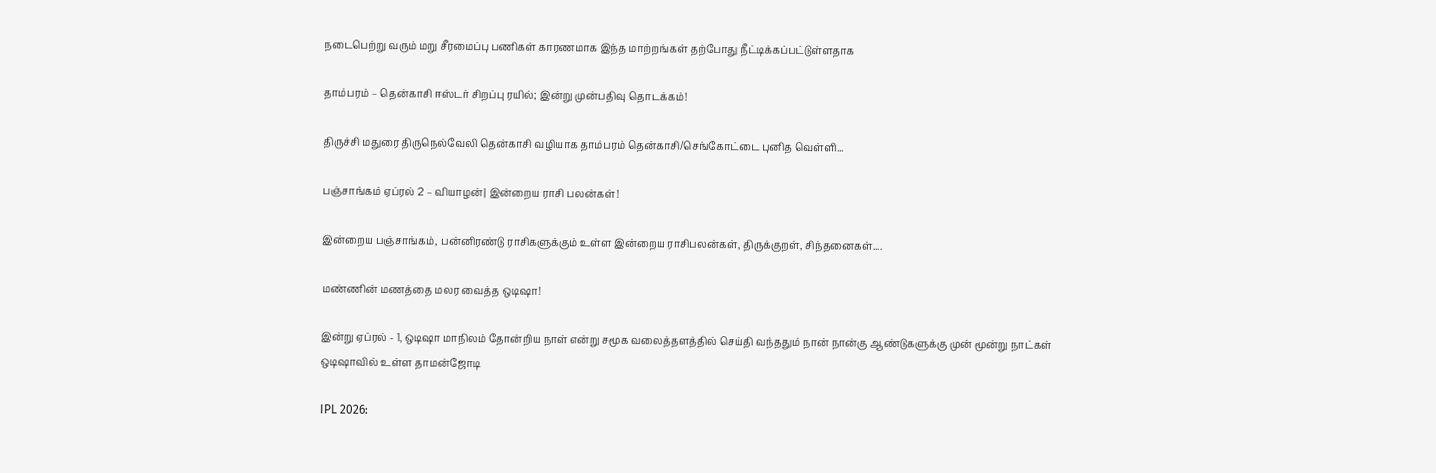நடைபெற்று வரும் மறு சீரமைப்பு பணிகள் காரணமாக இந்த மாற்றங்கள் தற்போது நீட்டிக்கப்பட்டுள்ளதாக‌

தாம்பரம் – தென்காசி ஈஸ்டர் சிறப்பு ரயில்; இன்று முன்பதிவு தொடக்கம்!

திருச்சி மதுரை திருநெல்வேலி தென்காசி வழியாக தாம்பரம் தென்காசி/செங்கோட்டை புனித வெள்ளி...

பஞ்சாங்கம் ஏப்ரல் 2 – வியாழன்| இன்றைய ராசி பலன்கள்!

இன்றைய பஞ்சாங்கம், பன்னிரண்டு ராசிகளுக்கும் உள்ள இன்றைய ராசிபலன்கள், திருக்குறள், சிந்தனைகள்....

மண்ணின் மணத்தை மலர வைத்த ஒடிஷா!

இன்று ஏப்ரல் - 1, ஒடிஷா மாநிலம் தோன்றிய நாள் என்று சமூக வலைத்தளத்தில் செய்தி வந்ததும் நான் நான்கு ஆண்டுகளுக்கு முன் மூன்று நாட்கள் ஒடிஷாவில் உள்ள தாமன்ஜோடி

IPL 2026: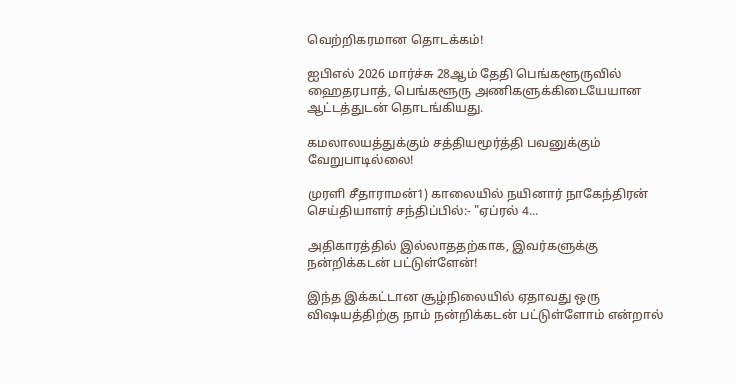வெற்றிகரமான தொடக்கம்!

ஐபிஎல் 2026 மார்ச்சு 28ஆம் தேதி பெங்களூருவில் ஹைதரபாத், பெங்களூரு அணிகளுக்கிடையேயான ஆட்டத்துடன் தொடங்கியது.

கமலாலயத்துக்கும் சத்தியமூர்த்தி பவனுக்கும் வேறுபாடில்லை!

முரளி சீதாராமன்1) காலையில் நயினார் நாகேந்திரன் செய்தியாளர் சந்திப்பில்:- "ஏப்ரல் 4...

அதிகாரத்தில் இல்லாததற்காக, இவர்களுக்கு நன்றிக்கடன் பட்டுள்ளேன்!

இந்த இக்கட்டான சூழ்நிலையில் ஏதாவது ஒரு விஷயத்திற்கு நாம் நன்றிக்கடன் பட்டுள்ளோம் என்றால்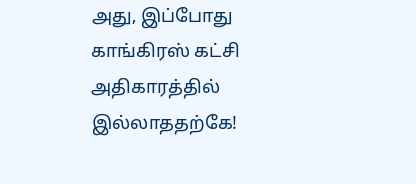அது, இப்போது காங்கிரஸ் கட்சி அதிகாரத்தில் இல்லாததற்கே!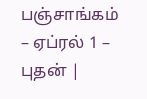பஞ்சாங்கம் – ஏப்ரல் 1 – புதன் |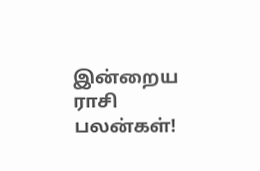இன்றைய ராசி பலன்கள்!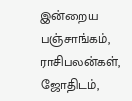இன்றைய பஞ்சாங்கம், ராசிபலன்கள், ஜோதிடம்,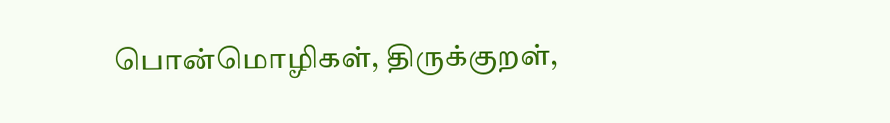பொன்மொழிகள், திருக்குறள்,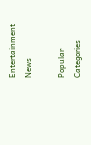Entertainment News

Popular Categories